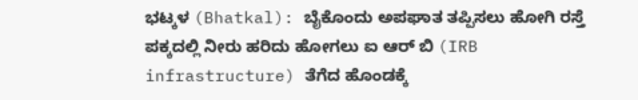ಭಟ್ಕಳ (Bhatkal): ಬೈಕೊಂದು ಅಪಘಾತ ತಪ್ಪಿಸಲು ಹೋಗಿ ರಸ್ತೆ ಪಕ್ಕದಲ್ಲಿ ನೀರು ಹರಿದು ಹೋಗಲು ಐ ಆರ್ ಬಿ (IRB infrastructure) ತೆಗೆದ ಹೊಂಡಕ್ಕೆ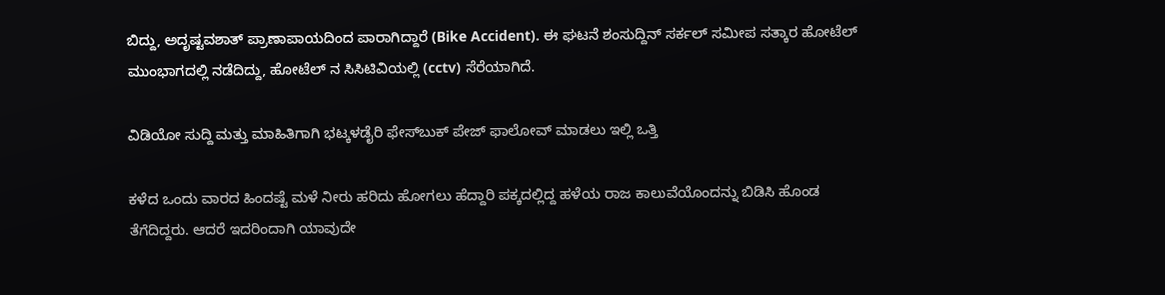ಬಿದ್ದು, ಅದೃಷ್ಟವಶಾತ್ ಪ್ರಾಣಾಪಾಯದಿಂದ ಪಾರಾಗಿದ್ದಾರೆ (Bike Accident). ಈ ಘಟನೆ ಶಂಸುದ್ದಿನ್ ಸರ್ಕಲ್ ಸಮೀಪ ಸತ್ಕಾರ ಹೋಟೆಲ್ ಮುಂಭಾಗದಲ್ಲಿ ನಡೆದಿದ್ದು, ಹೋಟೆಲ್ ನ ಸಿಸಿಟಿವಿಯಲ್ಲಿ (cctv) ಸೆರೆಯಾಗಿದೆ.

ವಿಡಿಯೋ ಸುದ್ದಿ ಮತ್ತು ಮಾಹಿತಿಗಾಗಿ ಭಟ್ಕಳಡೈರಿ ಫೇಸ್‌ಬುಕ್‌ ಪೇಜ್ ಫಾಲೋವ್ ಮಾಡಲು ಇಲ್ಲಿ ಒತ್ತಿ

ಕಳೆದ ಒಂದು ವಾರದ ಹಿಂದಷ್ಟೆ ಮಳೆ ನೀರು ಹರಿದು ಹೋಗಲು ಹೆದ್ದಾರಿ ಪಕ್ಕದಲ್ಲಿದ್ದ ಹಳೆಯ ರಾಜ ಕಾಲುವೆಯೊಂದನ್ನು ಬಿಡಿಸಿ ಹೊಂಡ ತೆಗೆದಿದ್ದರು. ಆದರೆ ಇದರಿಂದಾಗಿ ಯಾವುದೇ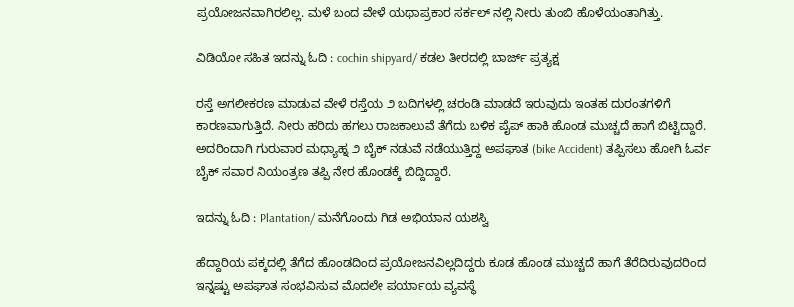ಪ್ರಯೋಜನವಾಗಿರಲಿಲ್ಲ. ಮಳೆ ಬಂದ ವೇಳೆ ಯಥಾಪ್ರಕಾರ ಸರ್ಕಲ್ ನಲ್ಲಿ ನೀರು ತುಂಬಿ ಹೊಳೆಯಂತಾಗಿತ್ತು.

ವಿಡಿಯೋ ಸಹಿತ ಇದನ್ನು ಓದಿ : cochin shipyard/ ಕಡಲ ತೀರದಲ್ಲಿ ಬಾರ್ಜ್‌ ಪ್ರತ್ಯಕ್ಷ

ರಸ್ತೆ ಅಗಲೀಕರಣ ಮಾಡುವ ವೇಳೆ ರಸ್ತೆಯ ೨ ಬದಿಗಳಲ್ಲಿ ಚರಂಡಿ ಮಾಡದೆ ಇರುವುದು ಇಂತಹ ದುರಂತಗಳಿಗೆ ಕಾರಣವಾಗುತ್ತಿದೆ. ನೀರು ಹರಿದು ಹಗಲು ರಾಜಕಾಲುವೆ ತೆಗೆದು ಬಳಿಕ ಪೈಪ್ ಹಾಕಿ ಹೊಂಡ ಮುಚ್ಚದೆ ಹಾಗೆ ಬಿಟ್ಟಿದ್ದಾರೆ. ಅದರಿಂದಾಗಿ ಗುರುವಾರ ಮಧ್ಯಾಹ್ನ ೨ ಬೈಕ್ ನಡುವೆ ನಡೆಯುತ್ತಿದ್ದ ಅಪಘಾತ (bike Accident) ತಪ್ಪಿಸಲು ಹೋಗಿ ಓರ್ವ ಬೈಕ್ ಸವಾರ ನಿಯಂತ್ರಣ ತಪ್ಪಿ ನೇರ ಹೊಂಡಕ್ಕೆ ಬಿದ್ದಿದ್ದಾರೆ.

ಇದನ್ನು ಓದಿ : Plantation/ ಮನೆಗೊಂದು ಗಿಡ ಅಭಿಯಾನ ಯಶಸ್ವಿ

ಹೆದ್ದಾರಿಯ ಪಕ್ಕದಲ್ಲಿ ತೆಗೆದ ಹೊಂಡದಿಂದ ಪ್ರಯೋಜನವಿಲ್ಲದಿದ್ದರು ಕೂಡ ಹೊಂಡ ಮುಚ್ಚದೆ ಹಾಗೆ ತೆರೆದಿರುವುದರಿಂದ ಇನ್ನಷ್ಟು ಅಪಘಾತ ಸಂಭವಿಸುವ ಮೊದಲೇ ಪರ್ಯಾಯ ವ್ಯವಸ್ಥೆ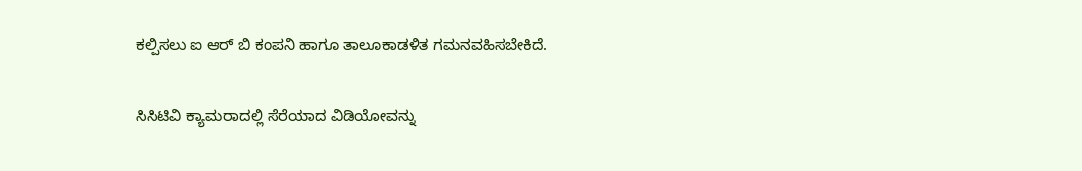ಕಲ್ಪಿಸಲು ಐ ಆರ್ ಬಿ ಕಂಪನಿ ಹಾಗೂ ತಾಲೂಕಾಡಳಿತ ಗಮನವಹಿಸಬೇಕಿದೆ.

ಸಿಸಿಟಿವಿ ಕ್ಯಾಮರಾದಲ್ಲಿ ಸೆರೆಯಾದ ವಿಡಿಯೋವನ್ನು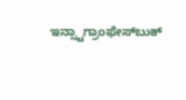ಇನ್ಸ್ಟಾಗ್ರಾಂಫೇಸ್‌ಬುಕ್‌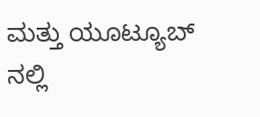ಮತ್ತು ಯೂಟ್ಯೂಬ್ ನಲ್ಲಿ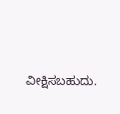ವೀಕ್ಷಿಸಬಹುದು.